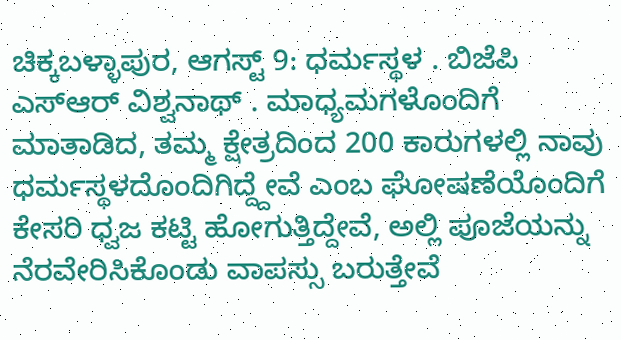ಚಿಕ್ಕಬಳ್ಳಾಪುರ, ಆಗಸ್ಟ್ 9: ಧರ್ಮಸ್ಥಳ . ಬಿಜೆಪಿ ಎಸ್ಆರ್ ವಿಶ್ವನಾಥ್ . ಮಾಧ್ಯಮಗಳೊಂದಿಗೆ ಮಾತಾಡಿದ, ತಮ್ಮ ಕ್ಷೇತ್ರದಿಂದ 200 ಕಾರುಗಳಲ್ಲಿ ನಾವು ಧರ್ಮಸ್ಥಳದೊಂದಿಗಿದ್ದ್ದೇವೆ ಎಂಬ ಘೋಷಣೆಯೊಂದಿಗೆ ಕೇಸರಿ ಧ್ವಜ ಕಟ್ಟಿ ಹೋಗುತ್ತಿದ್ದೇವೆ, ಅಲ್ಲಿ ಪೂಜೆಯನ್ನು ನೆರವೇರಿಸಿಕೊಂಡು ವಾಪಸ್ಸು ಬರುತ್ತೇವೆ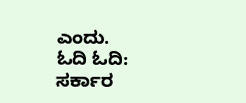ಎಂದು.
ಓದಿ ಓದಿ: ಸರ್ಕಾರ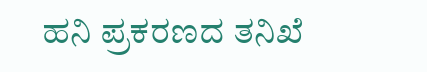ಹನಿ ಪ್ರಕರಣದ ತನಿಖೆ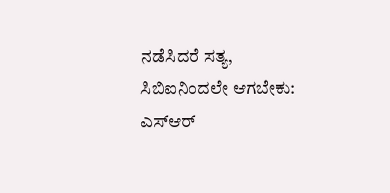ನಡೆಸಿದರೆ ಸತ್ಯ, ಸಿಬಿಐನಿಂದಲೇ ಆಗಬೇಕು: ಎಸ್ಆರ್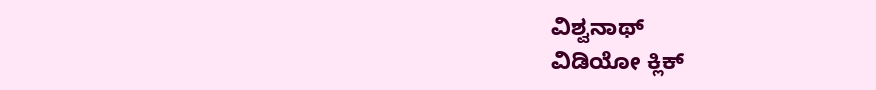ವಿಶ್ವನಾಥ್
ವಿಡಿಯೋ ಕ್ಲಿಕ್